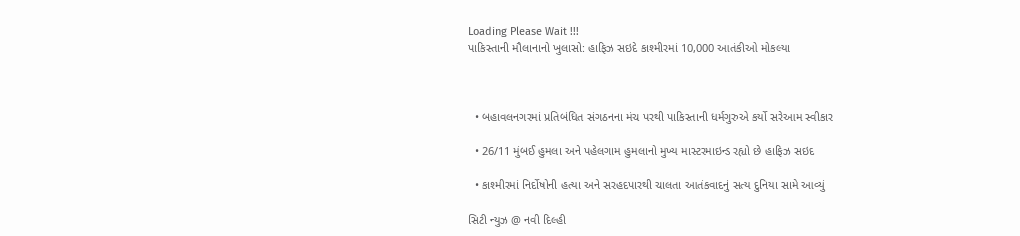Loading Please Wait !!!
પાકિસ્તાની મૌલાનાનો ખુલાસો: હાફિઝ સઇદે કાશ્મીરમાં 10,000 આતંકીઓ મોકલ્યા



  • બહાવલનગરમાં પ્રતિબંધિત સંગઠનના મંચ પરથી પાકિસ્તાની ધર્મગુરુએ કર્યો સરેઆમ સ્વીકાર

  • 26/11 મુંબઈ હુમલા અને પહેલગામ હુમલાનો મુખ્ય માસ્ટરમાઇન્ડ રહ્યો છે હાફિઝ સઇદ

  • કાશ્મીરમાં નિર્દોષોની હત્યા અને સરહદપારથી ચાલતા આતંકવાદનું સત્ય દુનિયા સામે આવ્યું

સિટી ન્યુઝ @ નવી દિલ્હી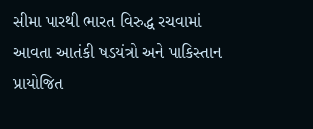સીમા પારથી ભારત વિરુદ્ધ રચવામાં આવતા આતંકી ષડયંત્રો અને પાકિસ્તાન પ્રાયોજિત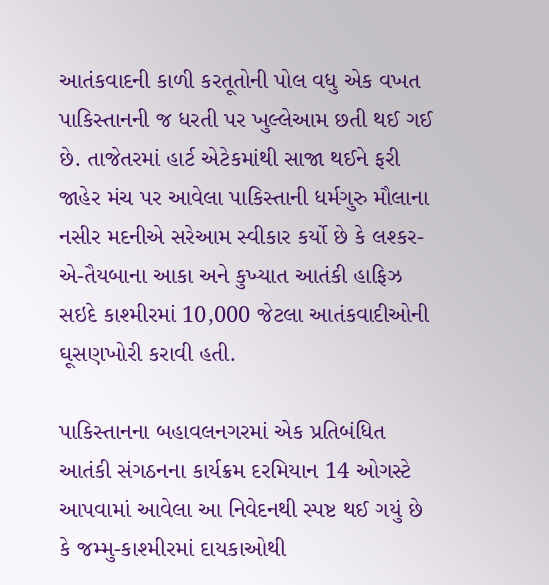આતંકવાદની કાળી કરતૂતોની પોલ વધુ એક વખત પાકિસ્તાનની જ ધરતી પર ખુલ્લેઆમ છતી થઈ ગઈ છે. તાજેતરમાં હાર્ટ એટેકમાંથી સાજા થઈને ફરી જાહેર મંચ પર આવેલા પાકિસ્તાની ધર્મગુરુ મૌલાના નસીર મદનીએ સરેઆમ સ્વીકાર કર્યો છે કે લશ્કર-એ-તૈયબાના આકા અને કુખ્યાત આતંકી હાફિઝ સઇદે કાશ્મીરમાં 10,000 જેટલા આતંકવાદીઓની ઘૂસણખોરી કરાવી હતી.

પાકિસ્તાનના બહાવલનગરમાં એક પ્રતિબંધિત આતંકી સંગઠનના કાર્યક્રમ દરમિયાન 14 ઓગસ્ટે આપવામાં આવેલા આ નિવેદનથી સ્પષ્ટ થઈ ગયું છે કે જમ્મુ-કાશ્મીરમાં દાયકાઓથી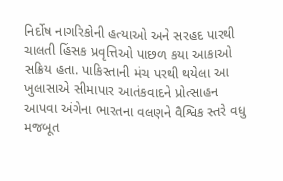નિર્દોષ નાગરિકોની હત્યાઓ અને સરહદ પારથી ચાલતી હિંસક પ્રવૃત્તિઓ પાછળ કયા આકાઓ સક્રિય હતા. પાકિસ્તાની મંચ પરથી થયેલા આ ખુલાસાએ સીમાપાર આતંકવાદને પ્રોત્સાહન આપવા અંગેના ભારતના વલણને વૈશ્વિક સ્તરે વધુ મજબૂત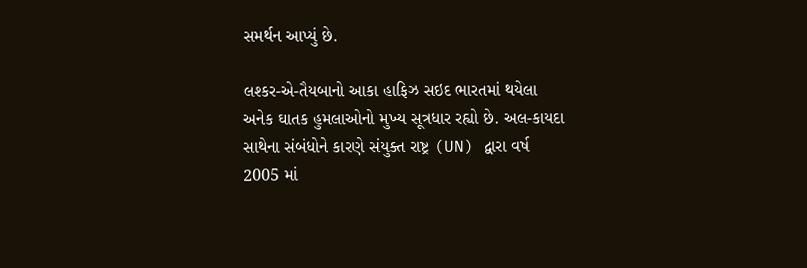સમર્થન આપ્યું છે.

લશ્કર-એ-તૈયબાનો આકા હાફિઝ સઇદ ભારતમાં થયેલા અનેક ઘાતક હુમલાઓનો મુખ્ય સૂત્રધાર રહ્યો છે. અલ-કાયદા સાથેના સંબંધોને કારણે સંયુક્ત રાષ્ટ્ર (UN) દ્વારા વર્ષ 2005 માં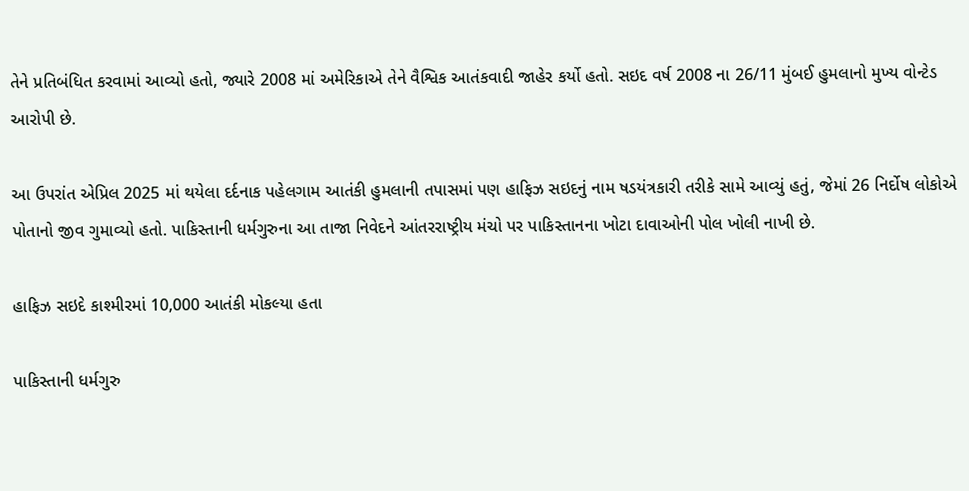તેને પ્રતિબંધિત કરવામાં આવ્યો હતો, જ્યારે 2008 માં અમેરિકાએ તેને વૈશ્વિક આતંકવાદી જાહેર કર્યો હતો. સઇદ વર્ષ 2008 ના 26/11 મુંબઈ હુમલાનો મુખ્ય વોન્ટેડ આરોપી છે.

આ ઉપરાંત એપ્રિલ 2025 માં થયેલા દર્દનાક પહેલગામ આતંકી હુમલાની તપાસમાં પણ હાફિઝ સઇદનું નામ ષડયંત્રકારી તરીકે સામે આવ્યું હતું, જેમાં 26 નિર્દોષ લોકોએ પોતાનો જીવ ગુમાવ્યો હતો. પાકિસ્તાની ધર્મગુરુના આ તાજા નિવેદને આંતરરાષ્ટ્રીય મંચો પર પાકિસ્તાનના ખોટા દાવાઓની પોલ ખોલી નાખી છે.

હાફિઝ સઇદે કાશ્મીરમાં 10,000 આતંકી મોકલ્યા હતા

પાકિસ્તાની ધર્મગુરુ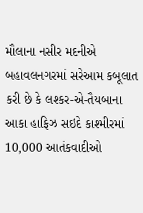મૌલાના નસીર મદનીએ બહાવલનગરમાં સરેઆમ કબૂલાત કરી છે કે લશ્કર-એ-તૈયબાના આકા હાફિઝ સઇદે કાશ્મીરમાં 10,000 આતંકવાદીઓ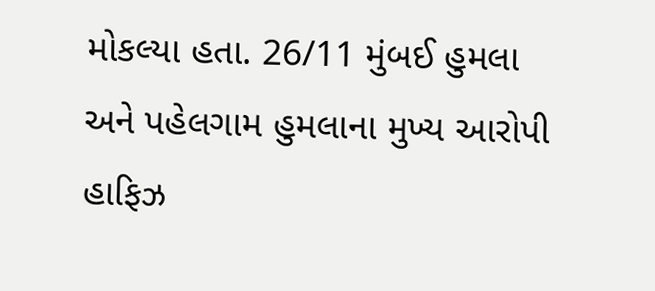મોકલ્યા હતા. 26/11 મુંબઈ હુમલા અને પહેલગામ હુમલાના મુખ્ય આરોપી હાફિઝ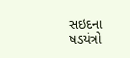સઇદના ષડયંત્રો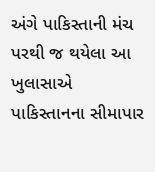અંગે પાકિસ્તાની મંચ પરથી જ થયેલા આ ખુલાસાએ પાકિસ્તાનના સીમાપાર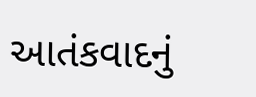આતંકવાદનું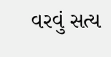વરવું સત્ય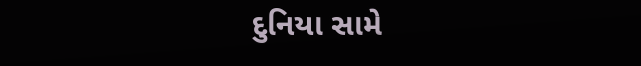દુનિયા સામે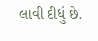લાવી દીધું છે.